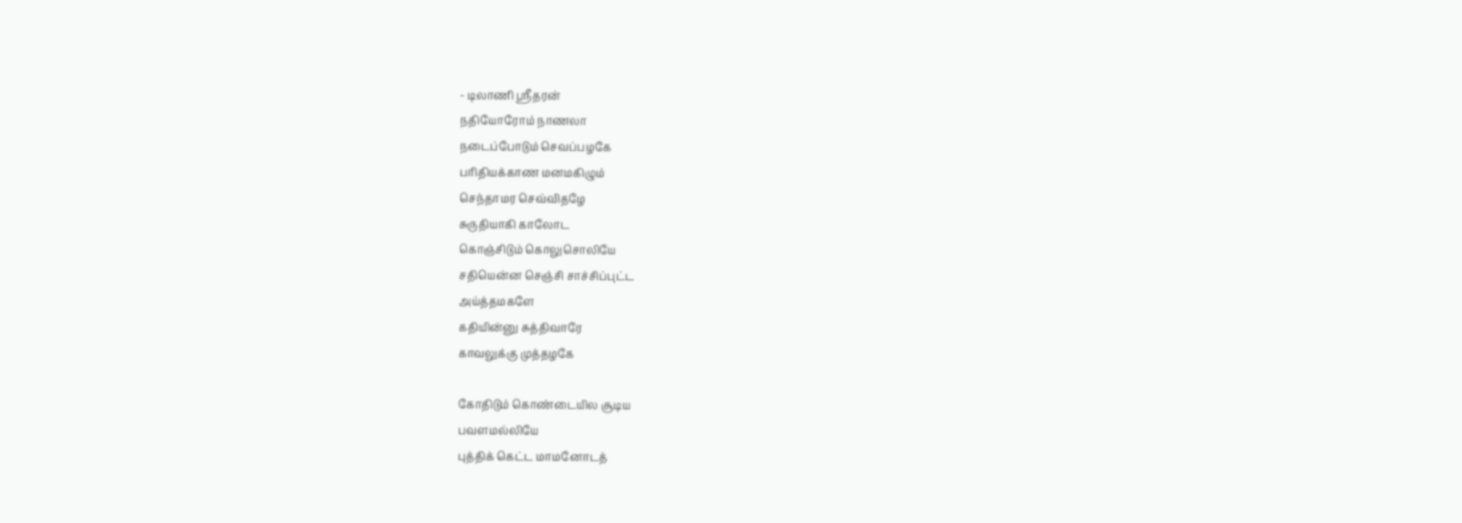- டிலாணி ஸ்ரீதரன்
நதியோரோம் நாணலா
நடைப்போடும் செவப்பழகே
பரிதியக்காண மனமகிழும்
செந்தாமர செவ்விதழே
சுருதியாகி காலோட
கொஞ்சிடும் கொலுசொலியே
சதியென்ன செஞ்சி சாச்சிப்புட்ட
அய்த்தமகளே
கதியின்னு சுத்திவாரே
காவலுக்கு முத்தழகே

கோதிடும் கொண்டையில சூடிய
பவளமல்லியே
புத்திக் கெட்ட மாமனோடத்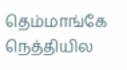தெம்மாங்கே
நெத்தியில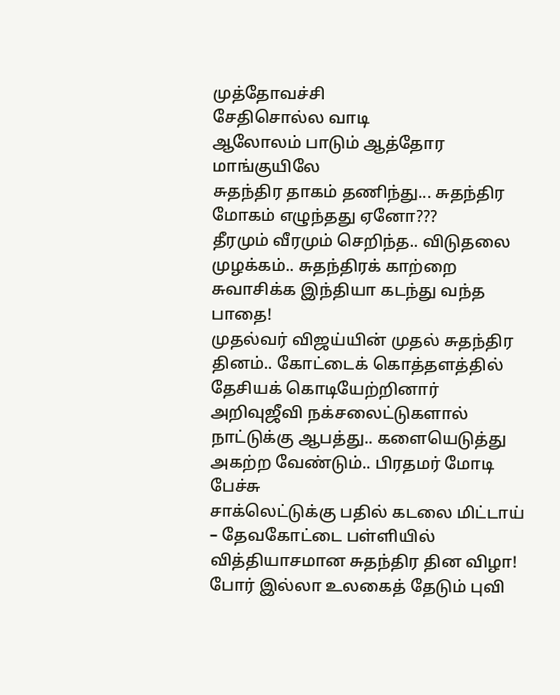முத்தோவச்சி
சேதிசொல்ல வாடி
ஆலோலம் பாடும் ஆத்தோர மாங்குயிலே
சுதந்திர தாகம் தணிந்து... சுதந்திர மோகம் எழுந்தது ஏனோ???
தீரமும் வீரமும் செறிந்த.. விடுதலை முழக்கம்.. சுதந்திரக் காற்றை சுவாசிக்க இந்தியா கடந்து வந்த பாதை!
முதல்வர் விஜய்யின் முதல் சுதந்திர தினம்.. கோட்டைக் கொத்தளத்தில் தேசியக் கொடியேற்றினார்
அறிவுஜீவி நக்சலைட்டுகளால் நாட்டுக்கு ஆபத்து.. களையெடுத்து அகற்ற வேண்டும்.. பிரதமர் மோடி பேச்சு
சாக்லெட்டுக்கு பதில் கடலை மிட்டாய் – தேவகோட்டை பள்ளியில் வித்தியாசமான சுதந்திர தின விழா!
போர் இல்லா உலகைத் தேடும் புவி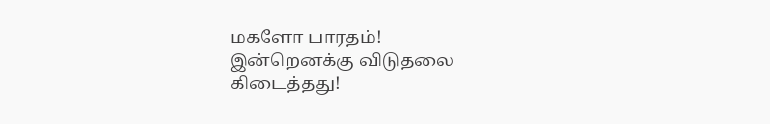மகளோ பாரதம்!
இன்றெனக்கு விடுதலை கிடைத்தது!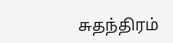சுதந்திரம்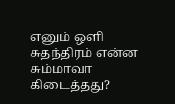எனும் ஒளி
சுதந்திரம் என்ன சும்மாவா கிடைத்தது?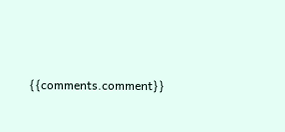{{comments.comment}}